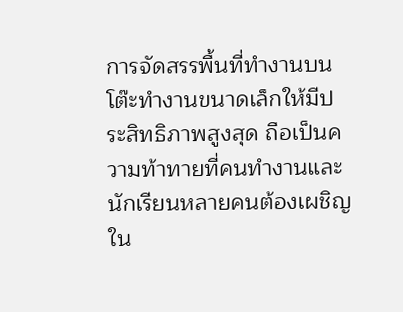การจัดสรรพื้นที่ทำงานบนโต๊ะทำงานขนาดเล็กให้มีประสิทธิภาพสูงสุด ถือเป็นความท้าทายที่คนทำงานและนักเรียนหลายคนต้องเผชิญใน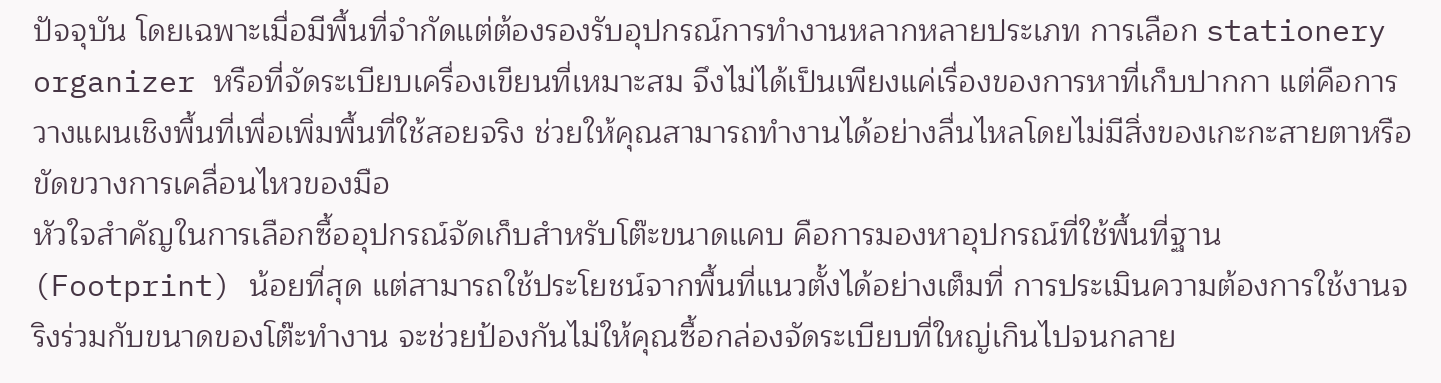ปัจจุบัน โดยเฉพาะเมื่อมีพื้นที่จำกัดแต่ต้องรองรับอุปกรณ์การทำงานหลากหลายประเภท การเลือก stationery organizer หรือที่จัดระเบียบเครื่องเขียนที่เหมาะสม จึงไม่ได้เป็นเพียงแค่เรื่องของการหาที่เก็บปากกา แต่คือการวางแผนเชิงพื้นที่เพื่อเพิ่มพื้นที่ใช้สอยจริง ช่วยให้คุณสามารถทำงานได้อย่างลื่นไหลโดยไม่มีสิ่งของเกะกะสายตาหรือขัดขวางการเคลื่อนไหวของมือ
หัวใจสำคัญในการเลือกซื้ออุปกรณ์จัดเก็บสำหรับโต๊ะขนาดแคบ คือการมองหาอุปกรณ์ที่ใช้พื้นที่ฐาน (Footprint) น้อยที่สุด แต่สามารถใช้ประโยชน์จากพื้นที่แนวตั้งได้อย่างเต็มที่ การประเมินความต้องการใช้งานจริงร่วมกับขนาดของโต๊ะทำงาน จะช่วยป้องกันไม่ให้คุณซื้อกล่องจัดระเบียบที่ใหญ่เกินไปจนกลาย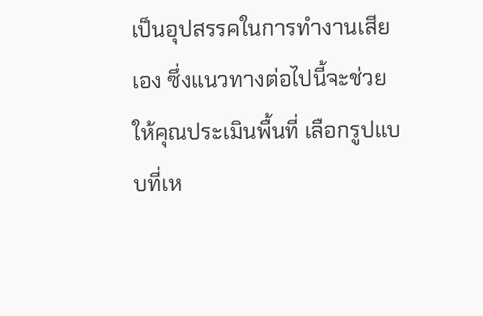เป็นอุปสรรคในการทำงานเสียเอง ซึ่งแนวทางต่อไปนี้จะช่วยให้คุณประเมินพื้นที่ เลือกรูปแบบที่เห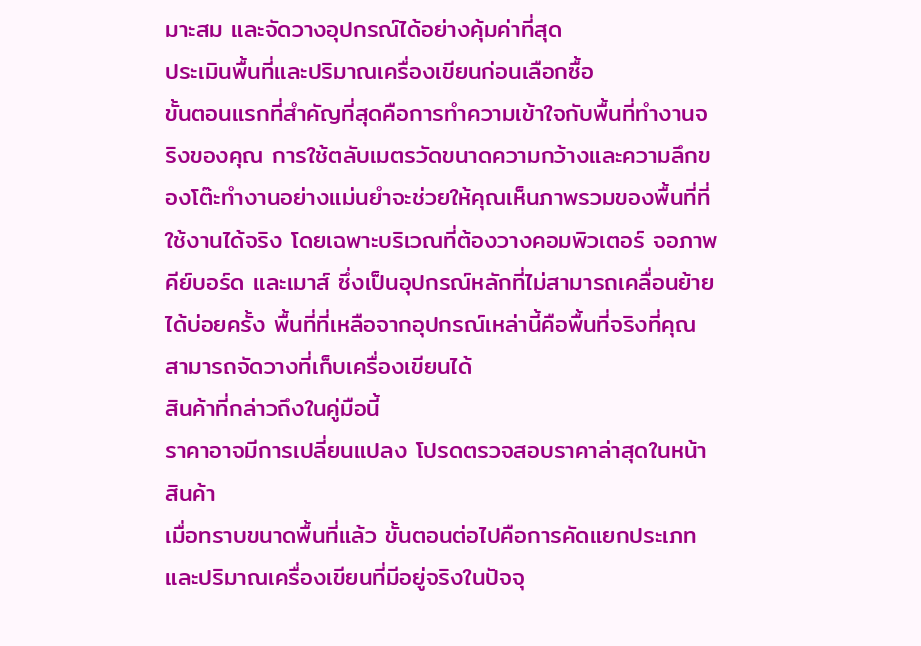มาะสม และจัดวางอุปกรณ์ได้อย่างคุ้มค่าที่สุด
ประเมินพื้นที่และปริมาณเครื่องเขียนก่อนเลือกซื้อ
ขั้นตอนแรกที่สำคัญที่สุดคือการทำความเข้าใจกับพื้นที่ทำงานจริงของคุณ การใช้ตลับเมตรวัดขนาดความกว้างและความลึกของโต๊ะทำงานอย่างแม่นยำจะช่วยให้คุณเห็นภาพรวมของพื้นที่ที่ใช้งานได้จริง โดยเฉพาะบริเวณที่ต้องวางคอมพิวเตอร์ จอภาพ คีย์บอร์ด และเมาส์ ซึ่งเป็นอุปกรณ์หลักที่ไม่สามารถเคลื่อนย้ายได้บ่อยครั้ง พื้นที่ที่เหลือจากอุปกรณ์เหล่านี้คือพื้นที่จริงที่คุณสามารถจัดวางที่เก็บเครื่องเขียนได้
สินค้าที่กล่าวถึงในคู่มือนี้
ราคาอาจมีการเปลี่ยนแปลง โปรดตรวจสอบราคาล่าสุดในหน้าสินค้า
เมื่อทราบขนาดพื้นที่แล้ว ขั้นตอนต่อไปคือการคัดแยกประเภทและปริมาณเครื่องเขียนที่มีอยู่จริงในปัจจุ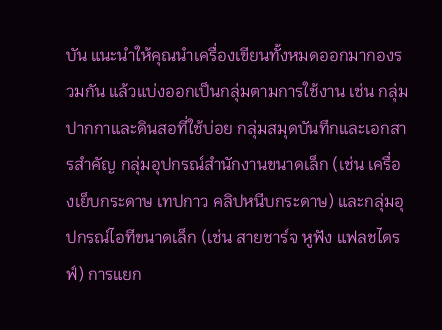บัน แนะนำให้คุณนำเครื่องเขียนทั้งหมดออกมากองรวมกัน แล้วแบ่งออกเป็นกลุ่มตามการใช้งาน เช่น กลุ่มปากกาและดินสอที่ใช้บ่อย กลุ่มสมุดบันทึกและเอกสารสำคัญ กลุ่มอุปกรณ์สำนักงานขนาดเล็ก (เช่น เครื่องเย็บกระดาษ เทปกาว คลิปหนีบกระดาษ) และกลุ่มอุปกรณ์ไอทีขนาดเล็ก (เช่น สายชาร์จ หูฟัง แฟลชไดรฟ์) การแยก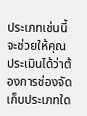ประเภทเช่นนี้จะช่วยให้คุณประเมินได้ว่าต้องการช่องจัดเก็บประเภทใด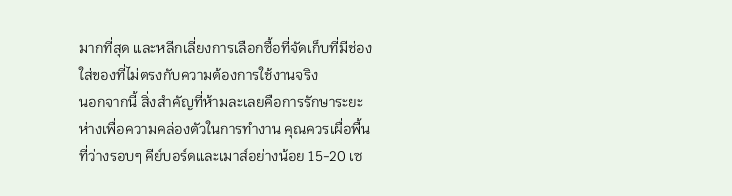มากที่สุด และหลีกเลี่ยงการเลือกซื้อที่จัดเก็บที่มีช่องใส่ของที่ไม่ตรงกับความต้องการใช้งานจริง
นอกจากนี้ สิ่งสำคัญที่ห้ามละเลยคือการรักษาระยะห่างเพื่อความคล่องตัวในการทำงาน คุณควรเผื่อพื้นที่ว่างรอบๆ คีย์บอร์ดและเมาส์อย่างน้อย 15-20 เซ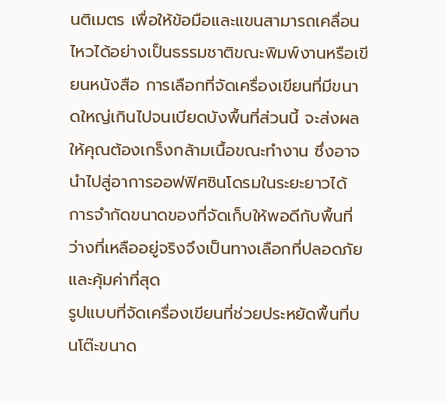นติเมตร เพื่อให้ข้อมือและแขนสามารถเคลื่อนไหวได้อย่างเป็นธรรมชาติขณะพิมพ์งานหรือเขียนหนังสือ การเลือกที่จัดเครื่องเขียนที่มีขนาดใหญ่เกินไปจนเบียดบังพื้นที่ส่วนนี้ จะส่งผลให้คุณต้องเกร็งกล้ามเนื้อขณะทำงาน ซึ่งอาจนำไปสู่อาการออฟฟิศซินโดรมในระยะยาวได้ การจำกัดขนาดของที่จัดเก็บให้พอดีกับพื้นที่ว่างที่เหลืออยู่จริงจึงเป็นทางเลือกที่ปลอดภัยและคุ้มค่าที่สุด
รูปแบบที่จัดเครื่องเขียนที่ช่วยประหยัดพื้นที่บนโต๊ะขนาด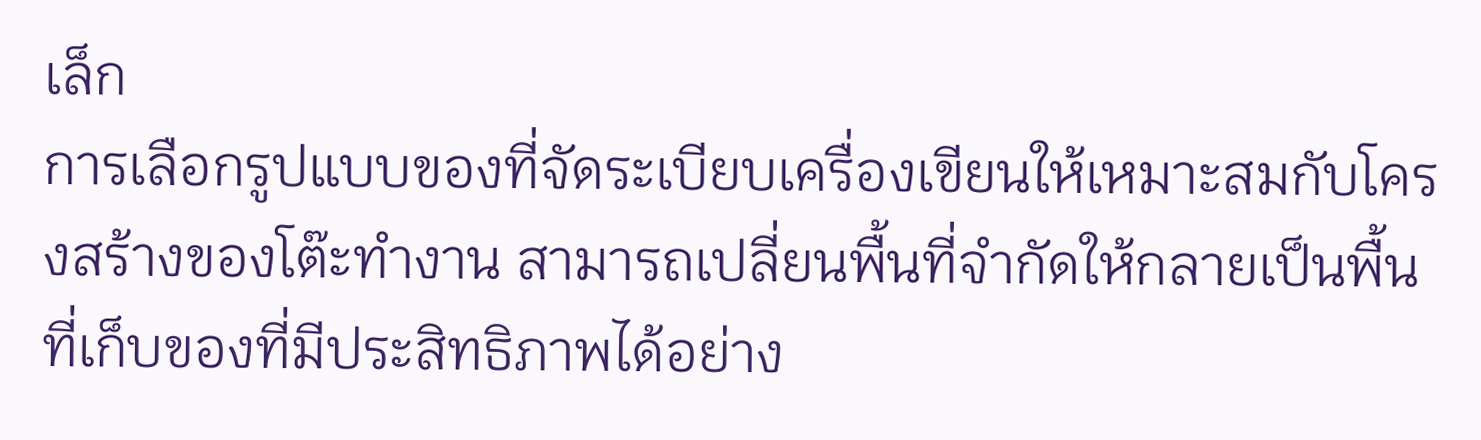เล็ก
การเลือกรูปแบบของที่จัดระเบียบเครื่องเขียนให้เหมาะสมกับโครงสร้างของโต๊ะทำงาน สามารถเปลี่ยนพื้นที่จำกัดให้กลายเป็นพื้นที่เก็บของที่มีประสิทธิภาพได้อย่าง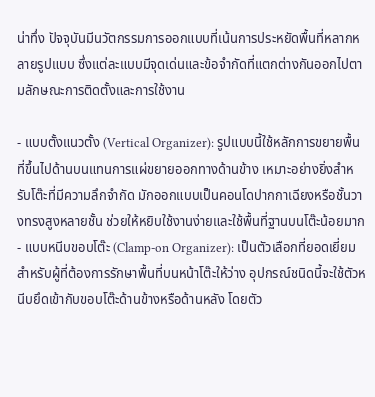น่าทึ่ง ปัจจุบันมีนวัตกรรมการออกแบบที่เน้นการประหยัดพื้นที่หลากหลายรูปแบบ ซึ่งแต่ละแบบมีจุดเด่นและข้อจำกัดที่แตกต่างกันออกไปตามลักษณะการติดตั้งและการใช้งาน

- แบบตั้งแนวตั้ง (Vertical Organizer): รูปแบบนี้ใช้หลักการขยายพื้นที่ขึ้นไปด้านบนแทนการแผ่ขยายออกทางด้านข้าง เหมาะอย่างยิ่งสำหรับโต๊ะที่มีความลึกจำกัด มักออกแบบเป็นคอนโดปากกาเฉียงหรือชั้นวางทรงสูงหลายชั้น ช่วยให้หยิบใช้งานง่ายและใช้พื้นที่ฐานบนโต๊ะน้อยมาก
- แบบหนีบขอบโต๊ะ (Clamp-on Organizer): เป็นตัวเลือกที่ยอดเยี่ยมสำหรับผู้ที่ต้องการรักษาพื้นที่บนหน้าโต๊ะให้ว่าง อุปกรณ์ชนิดนี้จะใช้ตัวหนีบยึดเข้ากับขอบโต๊ะด้านข้างหรือด้านหลัง โดยตัว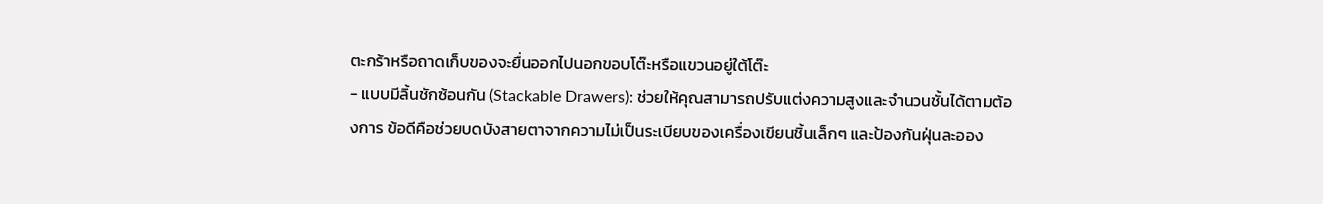ตะกร้าหรือถาดเก็บของจะยื่นออกไปนอกขอบโต๊ะหรือแขวนอยู่ใต้โต๊ะ
- แบบมีลิ้นชักซ้อนกัน (Stackable Drawers): ช่วยให้คุณสามารถปรับแต่งความสูงและจำนวนชั้นได้ตามต้องการ ข้อดีคือช่วยบดบังสายตาจากความไม่เป็นระเบียบของเครื่องเขียนชิ้นเล็กๆ และป้องกันฝุ่นละออง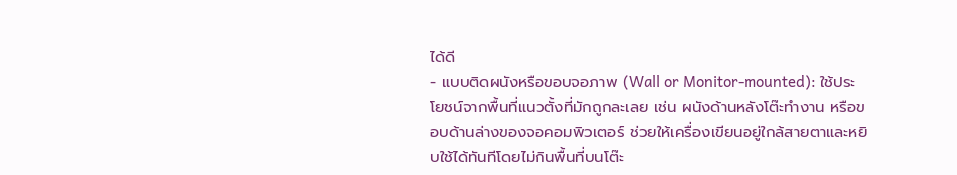ได้ดี
- แบบติดผนังหรือขอบจอภาพ (Wall or Monitor-mounted): ใช้ประโยชน์จากพื้นที่แนวตั้งที่มักถูกละเลย เช่น ผนังด้านหลังโต๊ะทำงาน หรือขอบด้านล่างของจอคอมพิวเตอร์ ช่วยให้เครื่องเขียนอยู่ใกล้สายตาและหยิบใช้ได้ทันทีโดยไม่กินพื้นที่บนโต๊ะ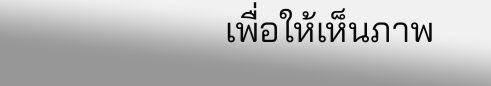เพื่อให้เห็นภาพ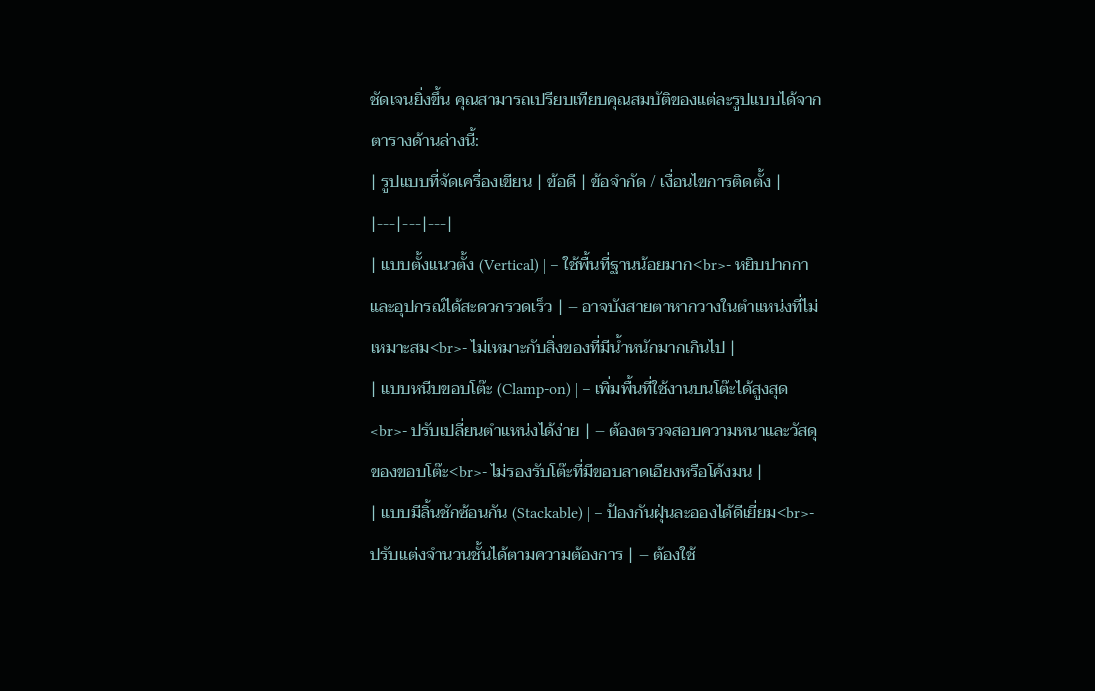ชัดเจนยิ่งขึ้น คุณสามารถเปรียบเทียบคุณสมบัติของแต่ละรูปแบบได้จากตารางด้านล่างนี้:
| รูปแบบที่จัดเครื่องเขียน | ข้อดี | ข้อจำกัด / เงื่อนไขการติดตั้ง |
|---|---|---|
| แบบตั้งแนวตั้ง (Vertical) | – ใช้พื้นที่ฐานน้อยมาก<br>- หยิบปากกาและอุปกรณ์ได้สะดวกรวดเร็ว | – อาจบังสายตาหากวางในตำแหน่งที่ไม่เหมาะสม<br>- ไม่เหมาะกับสิ่งของที่มีน้ำหนักมากเกินไป |
| แบบหนีบขอบโต๊ะ (Clamp-on) | – เพิ่มพื้นที่ใช้งานบนโต๊ะได้สูงสุด<br>- ปรับเปลี่ยนตำแหน่งได้ง่าย | – ต้องตรวจสอบความหนาและวัสดุของขอบโต๊ะ<br>- ไม่รองรับโต๊ะที่มีขอบลาดเอียงหรือโค้งมน |
| แบบมีลิ้นชักซ้อนกัน (Stackable) | – ป้องกันฝุ่นละอองได้ดีเยี่ยม<br>- ปรับแต่งจำนวนชั้นได้ตามความต้องการ | – ต้องใช้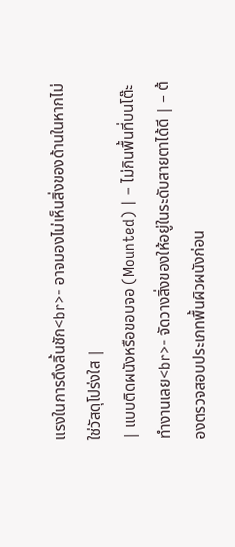แรงในการดึงลิ้นชัก<br>- อาจมองไม่เห็นสิ่งของด้านในหากไม่ใช่วัสดุโปร่งใส |
| แบบติดผนังหรือขอบจอ (Mounted) | – ไม่กินพื้นที่บนโต๊ะทำงานเลย<br>- จัดวางสิ่งของให้อยู่ในระดับสายตาได้ดี | – ต้องตรวจสอบประเภทพื้นผิวผนังก่อน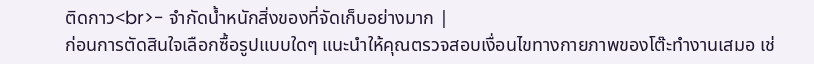ติดกาว<br>- จำกัดน้ำหนักสิ่งของที่จัดเก็บอย่างมาก |
ก่อนการตัดสินใจเลือกซื้อรูปแบบใดๆ แนะนำให้คุณตรวจสอบเงื่อนไขทางกายภาพของโต๊ะทำงานเสมอ เช่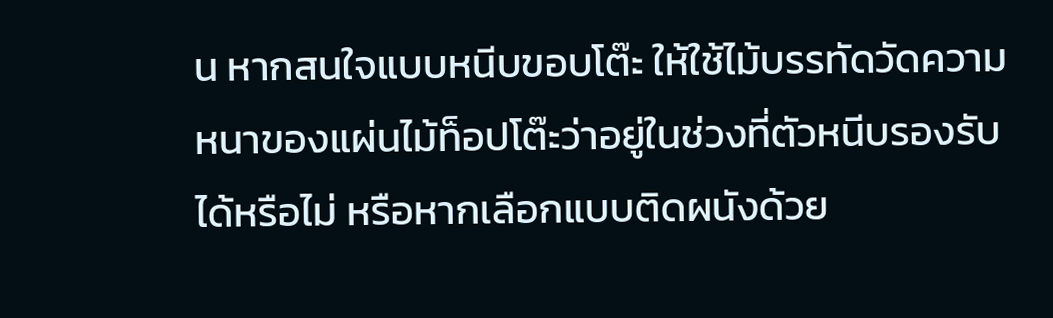น หากสนใจแบบหนีบขอบโต๊ะ ให้ใช้ไม้บรรทัดวัดความหนาของแผ่นไม้ท็อปโต๊ะว่าอยู่ในช่วงที่ตัวหนีบรองรับได้หรือไม่ หรือหากเลือกแบบติดผนังด้วย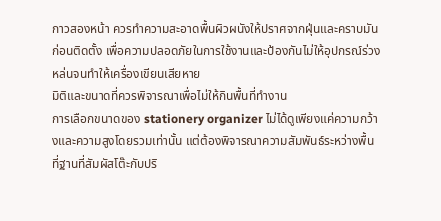กาวสองหน้า ควรทำความสะอาดพื้นผิวผนังให้ปราศจากฝุ่นและคราบมันก่อนติดตั้ง เพื่อความปลอดภัยในการใช้งานและป้องกันไม่ให้อุปกรณ์ร่วงหล่นจนทำให้เครื่องเขียนเสียหาย
มิติและขนาดที่ควรพิจารณาเพื่อไม่ให้กินพื้นที่ทำงาน
การเลือกขนาดของ stationery organizer ไม่ได้ดูเพียงแค่ความกว้างและความสูงโดยรวมเท่านั้น แต่ต้องพิจารณาความสัมพันธ์ระหว่างพื้นที่ฐานที่สัมผัสโต๊ะกับปริ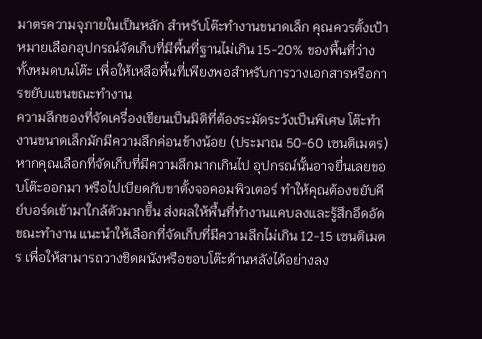มาตรความจุภายในเป็นหลัก สำหรับโต๊ะทำงานขนาดเล็ก คุณควรตั้งเป้าหมายเลือกอุปกรณ์จัดเก็บที่มีพื้นที่ฐานไม่เกิน 15-20% ของพื้นที่ว่างทั้งหมดบนโต๊ะ เพื่อให้เหลือพื้นที่เพียงพอสำหรับการวางเอกสารหรือการขยับแขนขณะทำงาน
ความลึกของที่จัดเครื่องเขียนเป็นมิติที่ต้องระมัดระวังเป็นพิเศษ โต๊ะทำงานขนาดเล็กมักมีความลึกค่อนข้างน้อย (ประมาณ 50-60 เซนติเมตร) หากคุณเลือกที่จัดเก็บที่มีความลึกมากเกินไป อุปกรณ์นั้นอาจยื่นเลยขอบโต๊ะออกมา หรือไปเบียดกับขาตั้งจอคอมพิวเตอร์ ทำให้คุณต้องขยับคีย์บอร์ดเข้ามาใกล้ตัวมากขึ้น ส่งผลให้พื้นที่ทำงานแคบลงและรู้สึกอึดอัดขณะทำงาน แนะนำให้เลือกที่จัดเก็บที่มีความลึกไม่เกิน 12-15 เซนติเมตร เพื่อให้สามารถวางชิดผนังหรือขอบโต๊ะด้านหลังได้อย่างลง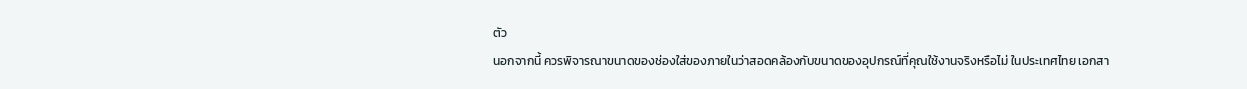ตัว
นอกจากนี้ ควรพิจารณาขนาดของช่องใส่ของภายในว่าสอดคล้องกับขนาดของอุปกรณ์ที่คุณใช้งานจริงหรือไม่ ในประเทศไทย เอกสา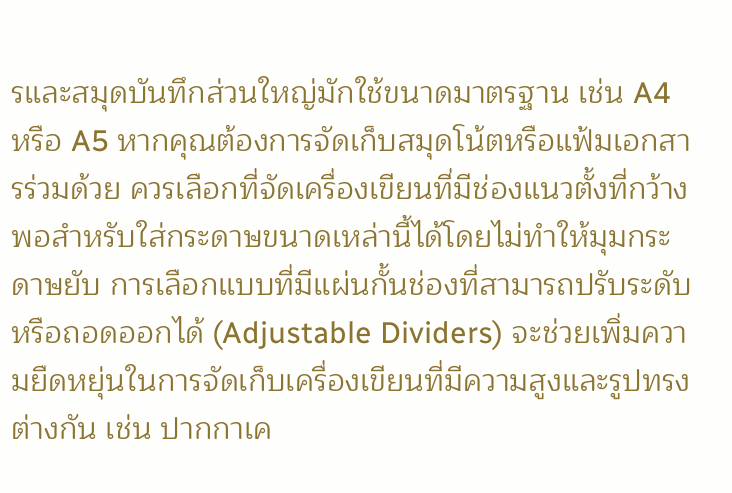รและสมุดบันทึกส่วนใหญ่มักใช้ขนาดมาตรฐาน เช่น A4 หรือ A5 หากคุณต้องการจัดเก็บสมุดโน้ตหรือแฟ้มเอกสารร่วมด้วย ควรเลือกที่จัดเครื่องเขียนที่มีช่องแนวตั้งที่กว้างพอสำหรับใส่กระดาษขนาดเหล่านี้ได้โดยไม่ทำให้มุมกระดาษยับ การเลือกแบบที่มีแผ่นกั้นช่องที่สามารถปรับระดับหรือถอดออกได้ (Adjustable Dividers) จะช่วยเพิ่มความยืดหยุ่นในการจัดเก็บเครื่องเขียนที่มีความสูงและรูปทรงต่างกัน เช่น ปากกาเค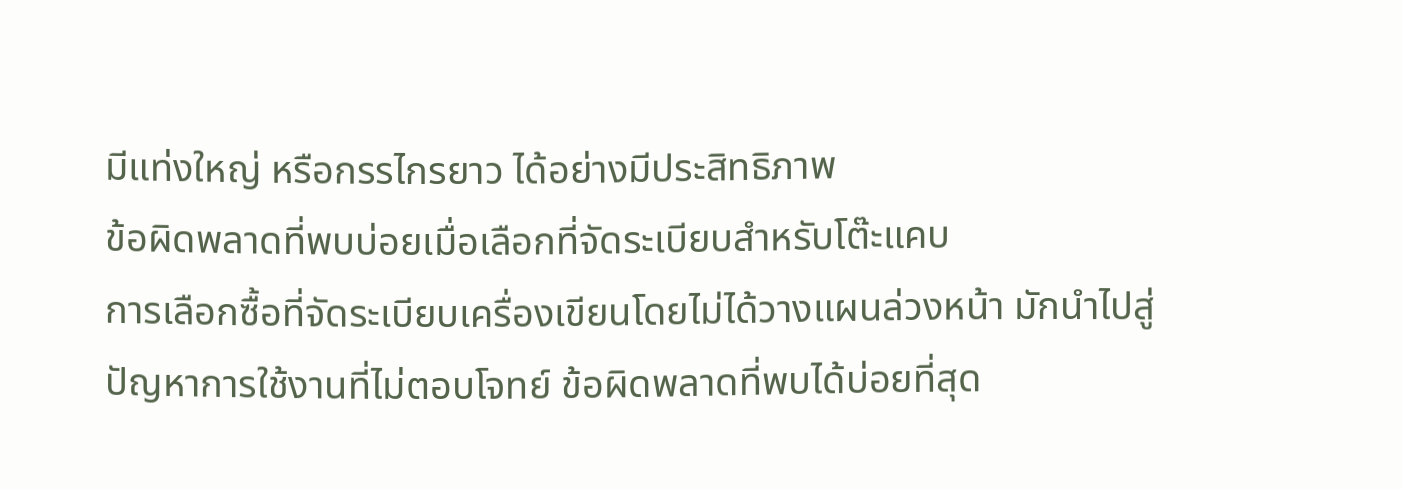มีแท่งใหญ่ หรือกรรไกรยาว ได้อย่างมีประสิทธิภาพ
ข้อผิดพลาดที่พบบ่อยเมื่อเลือกที่จัดระเบียบสำหรับโต๊ะแคบ
การเลือกซื้อที่จัดระเบียบเครื่องเขียนโดยไม่ได้วางแผนล่วงหน้า มักนำไปสู่ปัญหาการใช้งานที่ไม่ตอบโจทย์ ข้อผิดพลาดที่พบได้บ่อยที่สุด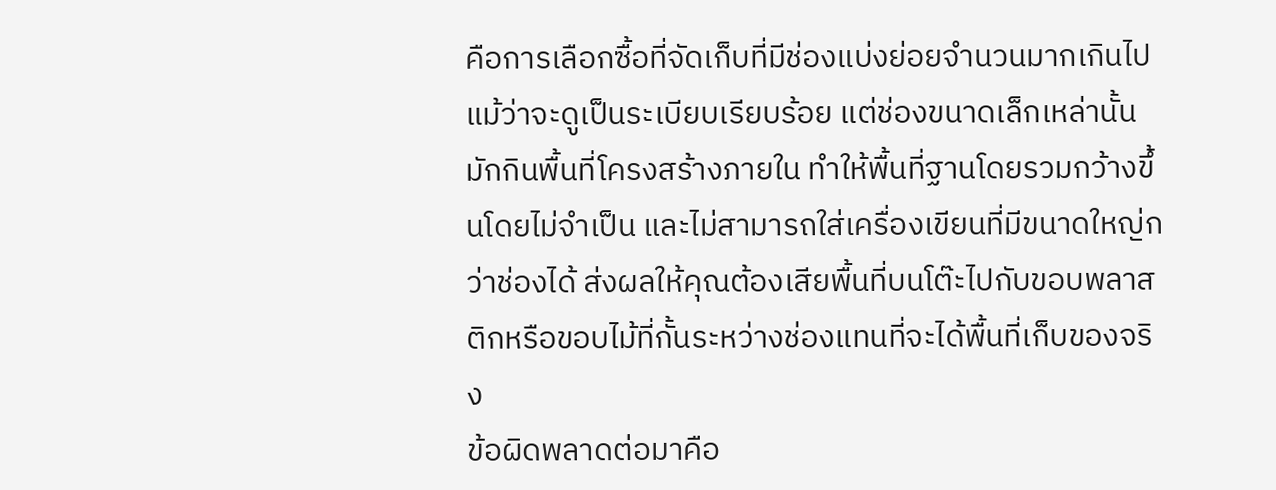คือการเลือกซื้อที่จัดเก็บที่มีช่องแบ่งย่อยจำนวนมากเกินไป แม้ว่าจะดูเป็นระเบียบเรียบร้อย แต่ช่องขนาดเล็กเหล่านั้นมักกินพื้นที่โครงสร้างภายใน ทำให้พื้นที่ฐานโดยรวมกว้างขึ้นโดยไม่จำเป็น และไม่สามารถใส่เครื่องเขียนที่มีขนาดใหญ่กว่าช่องได้ ส่งผลให้คุณต้องเสียพื้นที่บนโต๊ะไปกับขอบพลาสติกหรือขอบไม้ที่กั้นระหว่างช่องแทนที่จะได้พื้นที่เก็บของจริง
ข้อผิดพลาดต่อมาคือ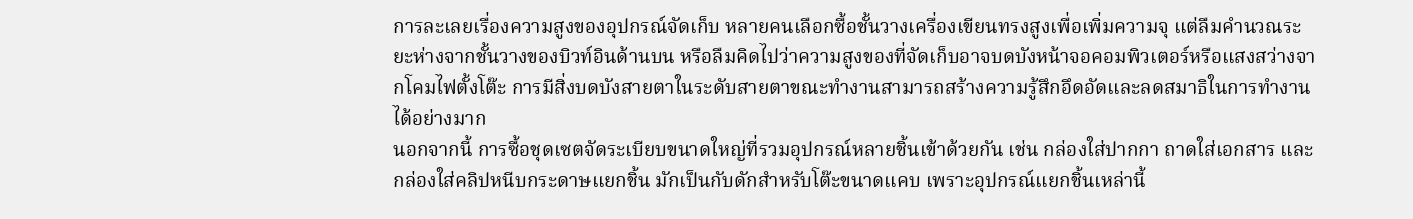การละเลยเรื่องความสูงของอุปกรณ์จัดเก็บ หลายคนเลือกซื้อชั้นวางเครื่องเขียนทรงสูงเพื่อเพิ่มความจุ แต่ลืมคำนวณระยะห่างจากชั้นวางของบิวท์อินด้านบน หรือลืมคิดไปว่าความสูงของที่จัดเก็บอาจบดบังหน้าจอคอมพิวเตอร์หรือแสงสว่างจากโคมไฟตั้งโต๊ะ การมีสิ่งบดบังสายตาในระดับสายตาขณะทำงานสามารถสร้างความรู้สึกอึดอัดและลดสมาธิในการทำงานได้อย่างมาก
นอกจากนี้ การซื้อชุดเซตจัดระเบียบขนาดใหญ่ที่รวมอุปกรณ์หลายชิ้นเข้าด้วยกัน เช่น กล่องใส่ปากกา ถาดใส่เอกสาร และกล่องใส่คลิปหนีบกระดาษแยกชิ้น มักเป็นกับดักสำหรับโต๊ะขนาดแคบ เพราะอุปกรณ์แยกชิ้นเหล่านี้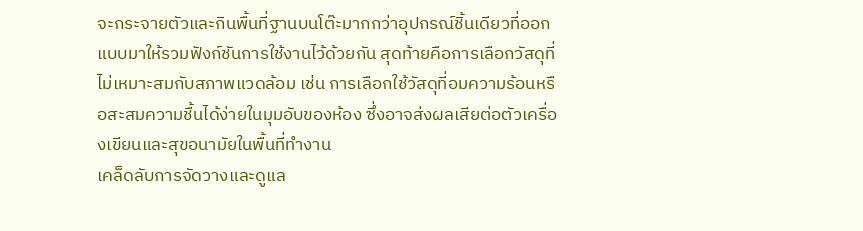จะกระจายตัวและกินพื้นที่ฐานบนโต๊ะมากกว่าอุปกรณ์ชิ้นเดียวที่ออกแบบมาให้รวมฟังก์ชันการใช้งานไว้ด้วยกัน สุดท้ายคือการเลือกวัสดุที่ไม่เหมาะสมกับสภาพแวดล้อม เช่น การเลือกใช้วัสดุที่อมความร้อนหรือสะสมความชื้นได้ง่ายในมุมอับของห้อง ซึ่งอาจส่งผลเสียต่อตัวเครื่องเขียนและสุขอนามัยในพื้นที่ทำงาน
เคล็ดลับการจัดวางและดูแล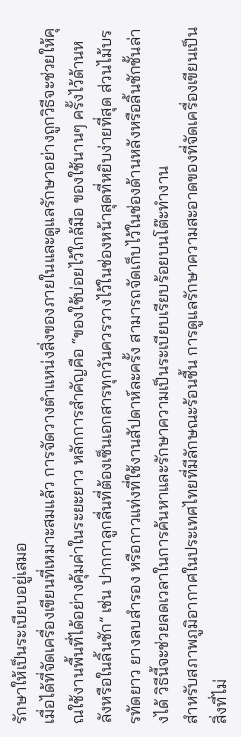รักษาให้เป็นระเบียบอยู่เสมอ
เมื่อได้ที่จัดเครื่องเขียนที่เหมาะสมแล้ว การจัดวางตำแหน่งสิ่งของภายในและดูแลรักษาอย่างถูกวิธีจะช่วยให้คุณใช้งานพื้นที่ได้อย่างคุ้มค่าในระยะยาว หลักการสำคัญคือ “ของใช้บ่อยไว้ใกล้มือ ของใช้นานๆ ครั้งไว้ด้านหลังหรือในลิ้นชัก” เช่น ปากกาลูกลื่นที่ต้องเซ็นเอกสารทุกวันควรวางไว้ในช่องหน้าสุดที่หยิบง่ายที่สุด ส่วนไม้บรรทัดยาว ยางลบสำรอง หรือกาวแท่งที่ใช้งานสัปดาห์ละครั้ง สามารถจัดเก็บไว้ในช่องด้านหลังหรือลิ้นชักชั้นล่างได้ วิธีนี้จะช่วยลดเวลาในการค้นหาและรักษาความเป็นระเบียบเรียบร้อยบนโต๊ะทำงาน
สำหรับสภาพภูมิอากาศในประเทศไทยที่มีลักษณะร้อนชื้น การดูแลรักษาความสะอาดของที่จัดเครื่องเขียนเป็นสิ่งที่ไม่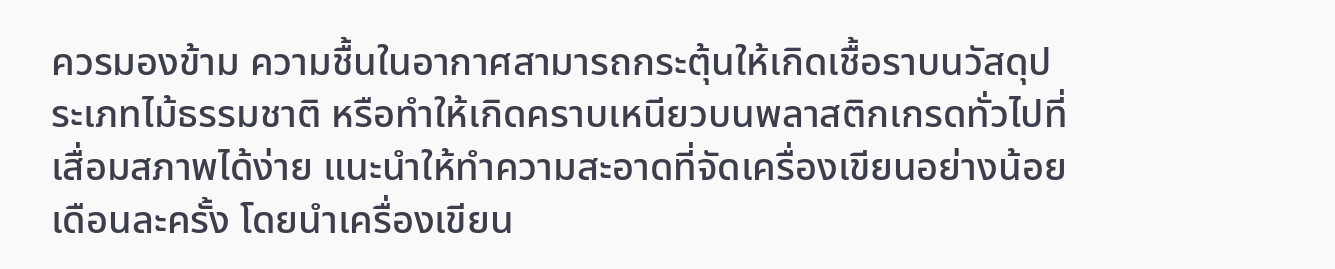ควรมองข้าม ความชื้นในอากาศสามารถกระตุ้นให้เกิดเชื้อราบนวัสดุประเภทไม้ธรรมชาติ หรือทำให้เกิดคราบเหนียวบนพลาสติกเกรดทั่วไปที่เสื่อมสภาพได้ง่าย แนะนำให้ทำความสะอาดที่จัดเครื่องเขียนอย่างน้อยเดือนละครั้ง โดยนำเครื่องเขียน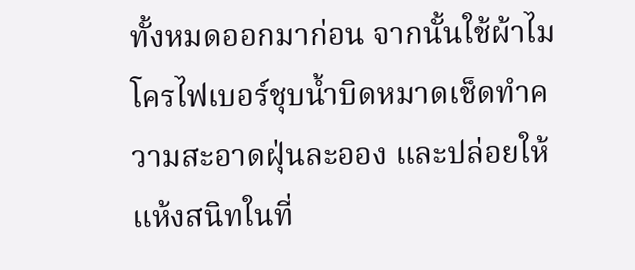ทั้งหมดออกมาก่อน จากนั้นใช้ผ้าไมโครไฟเบอร์ชุบน้ำบิดหมาดเช็ดทำความสะอาดฝุ่นละออง และปล่อยให้แห้งสนิทในที่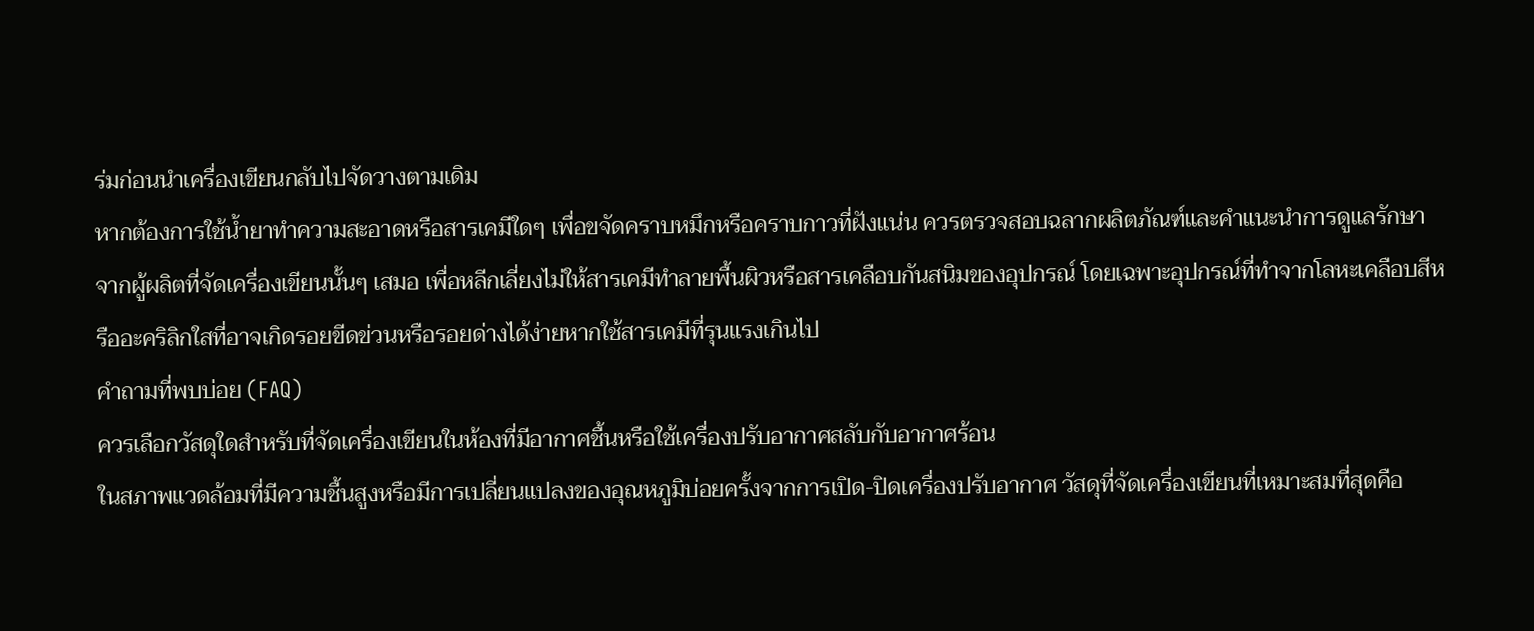ร่มก่อนนำเครื่องเขียนกลับไปจัดวางตามเดิม
หากต้องการใช้น้ำยาทำความสะอาดหรือสารเคมีใดๆ เพื่อขจัดคราบหมึกหรือคราบกาวที่ฝังแน่น ควรตรวจสอบฉลากผลิตภัณฑ์และคำแนะนำการดูแลรักษาจากผู้ผลิตที่จัดเครื่องเขียนนั้นๆ เสมอ เพื่อหลีกเลี่ยงไม่ให้สารเคมีทำลายพื้นผิวหรือสารเคลือบกันสนิมของอุปกรณ์ โดยเฉพาะอุปกรณ์ที่ทำจากโลหะเคลือบสีหรืออะคริลิกใสที่อาจเกิดรอยขีดข่วนหรือรอยด่างได้ง่ายหากใช้สารเคมีที่รุนแรงเกินไป
คำถามที่พบบ่อย (FAQ)
ควรเลือกวัสดุใดสำหรับที่จัดเครื่องเขียนในห้องที่มีอากาศชื้นหรือใช้เครื่องปรับอากาศสลับกับอากาศร้อน
ในสภาพแวดล้อมที่มีความชื้นสูงหรือมีการเปลี่ยนแปลงของอุณหภูมิบ่อยครั้งจากการเปิด-ปิดเครื่องปรับอากาศ วัสดุที่จัดเครื่องเขียนที่เหมาะสมที่สุดคือ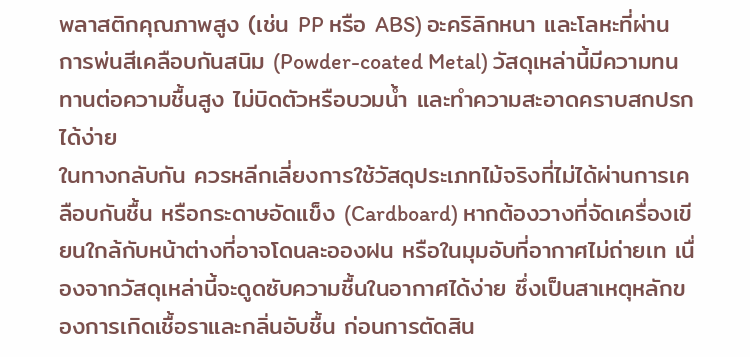พลาสติกคุณภาพสูง (เช่น PP หรือ ABS) อะคริลิกหนา และโลหะที่ผ่านการพ่นสีเคลือบกันสนิม (Powder-coated Metal) วัสดุเหล่านี้มีความทนทานต่อความชื้นสูง ไม่บิดตัวหรือบวมน้ำ และทำความสะอาดคราบสกปรกได้ง่าย
ในทางกลับกัน ควรหลีกเลี่ยงการใช้วัสดุประเภทไม้จริงที่ไม่ได้ผ่านการเคลือบกันชื้น หรือกระดาษอัดแข็ง (Cardboard) หากต้องวางที่จัดเครื่องเขียนใกล้กับหน้าต่างที่อาจโดนละอองฝน หรือในมุมอับที่อากาศไม่ถ่ายเท เนื่องจากวัสดุเหล่านี้จะดูดซับความชื้นในอากาศได้ง่าย ซึ่งเป็นสาเหตุหลักของการเกิดเชื้อราและกลิ่นอับชื้น ก่อนการตัดสิน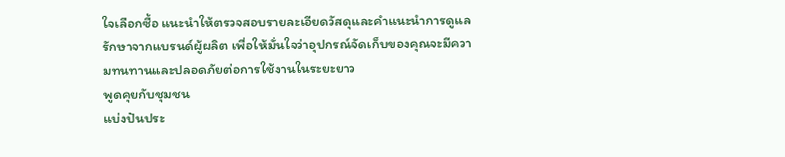ใจเลือกซื้อ แนะนำให้ตรวจสอบรายละเอียดวัสดุและคำแนะนำการดูแลรักษาจากแบรนด์ผู้ผลิต เพื่อให้มั่นใจว่าอุปกรณ์จัดเก็บของคุณจะมีความทนทานและปลอดภัยต่อการใช้งานในระยะยาว
พูดคุยกับชุมชน
แบ่งปันประ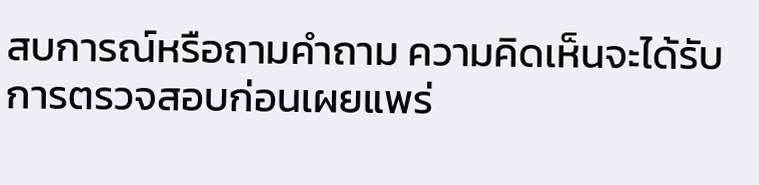สบการณ์หรือถามคำถาม ความคิดเห็นจะได้รับการตรวจสอบก่อนเผยแพร่